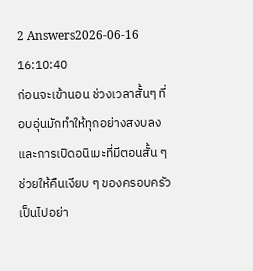2 Answers2026-06-16 16:10:40
ก่อนจะเข้านอน ช่วงเวลาสั้นๆ ที่อบอุ่นมักทำให้ทุกอย่างสงบลง และการเปิดอนิเมะที่มีตอนสั้น ๆ ช่วยให้คืนเงียบ ๆ ของครอบครัวเป็นไปอย่า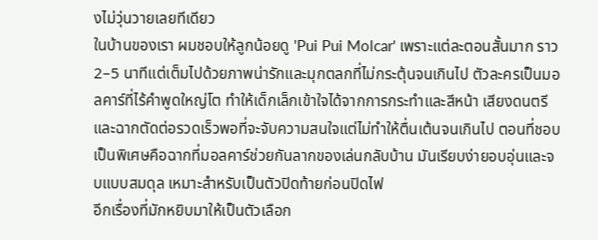งไม่วุ่นวายเลยทีเดียว
ในบ้านของเรา ผมชอบให้ลูกน้อยดู 'Pui Pui Molcar' เพราะแต่ละตอนสั้นมาก ราว 2–5 นาทีแต่เต็มไปด้วยภาพน่ารักและมุกตลกที่ไม่กระตุ้นจนเกินไป ตัวละครเป็นมอลคาร์ที่ไร้คำพูดใหญ่โต ทำให้เด็กเล็กเข้าใจได้จากการกระทำและสีหน้า เสียงดนตรีและฉากตัดต่อรวดเร็วพอที่จะจับความสนใจแต่ไม่ทำให้ตื่นเต้นจนเกินไป ตอนที่ชอบเป็นพิเศษคือฉากที่มอลคาร์ช่วยกันลากของเล่นกลับบ้าน มันเรียบง่ายอบอุ่นและจบแบบสมดุล เหมาะสำหรับเป็นตัวปิดท้ายก่อนปิดไฟ
อีกเรื่องที่มักหยิบมาให้เป็นตัวเลือก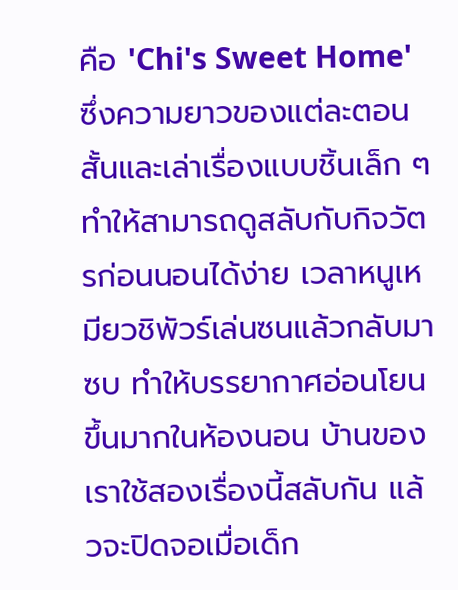คือ 'Chi's Sweet Home' ซึ่งความยาวของแต่ละตอนสั้นและเล่าเรื่องแบบชิ้นเล็ก ๆ ทำให้สามารถดูสลับกับกิจวัตรก่อนนอนได้ง่าย เวลาหนูเหมียวชิพัวร์เล่นซนแล้วกลับมาซบ ทำให้บรรยากาศอ่อนโยนขึ้นมากในห้องนอน บ้านของเราใช้สองเรื่องนี้สลับกัน แล้วจะปิดจอเมื่อเด็ก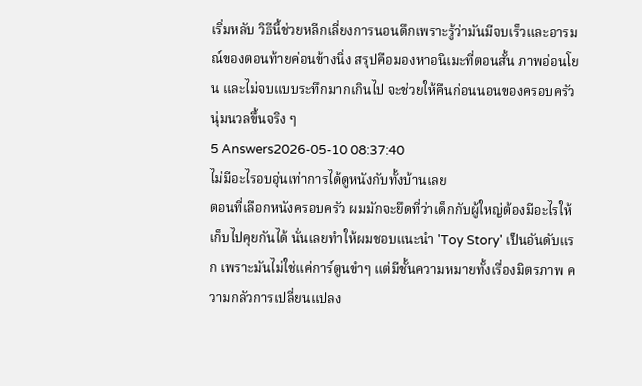เริ่มหลับ วิธีนี้ช่วยหลีกเลี่ยงการนอนดึกเพราะรู้ว่ามันมีจบเร็วและอารมณ์ของตอนท้ายค่อนข้างนิ่ง สรุปคือมองหาอนิเมะที่ตอนสั้น ภาพอ่อนโยน และไม่จบแบบระทึกมากเกินไป จะช่วยให้คืนก่อนนอนของครอบครัวนุ่มนวลขึ้นจริง ๆ
5 Answers2026-05-10 08:37:40
ไม่มีอะไรอบอุ่นเท่าการได้ดูหนังกับทั้งบ้านเลย
ตอนที่เลือกหนังครอบครัว ผมมักจะยึดที่ว่าเด็กกับผู้ใหญ่ต้องมีอะไรให้เก็บไปคุยกันได้ นั่นเลยทำให้ผมชอบแนะนำ 'Toy Story' เป็นอันดับแรก เพราะมันไม่ใช่แค่การ์ตูนขำๆ แต่มีชั้นความหมายทั้งเรื่องมิตรภาพ ความกลัวการเปลี่ยนแปลง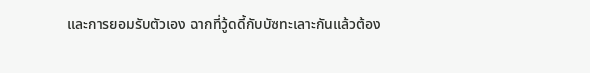และการยอมรับตัวเอง ฉากที่วู้ดดี้กับบัซทะเลาะกันแล้วต้อง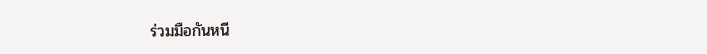ร่วมมือกันหนี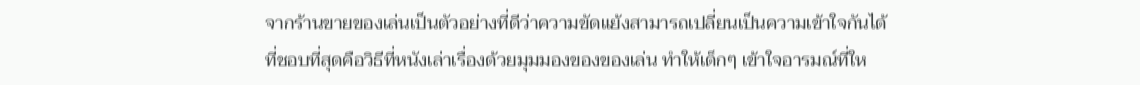จากร้านขายของเล่นเป็นตัวอย่างที่ดีว่าความขัดแย้งสามารถเปลี่ยนเป็นความเข้าใจกันได้
ที่ชอบที่สุดคือวิธีที่หนังเล่าเรื่องด้วยมุมมองของของเล่น ทำให้เด็กๆ เข้าใจอารมณ์ที่ให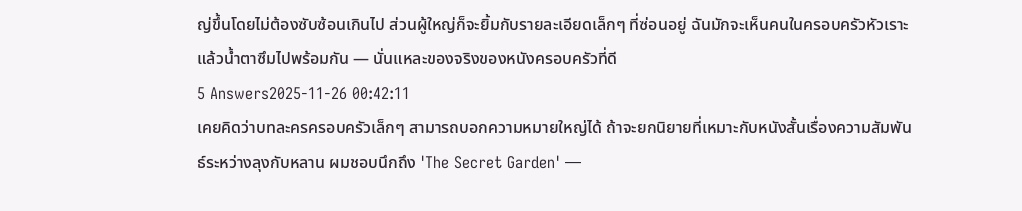ญ่ขึ้นโดยไม่ต้องซับซ้อนเกินไป ส่วนผู้ใหญ่ก็จะยิ้มกับรายละเอียดเล็กๆ ที่ซ่อนอยู่ ฉันมักจะเห็นคนในครอบครัวหัวเราะแล้วน้ำตาซึมไปพร้อมกัน — นั่นแหละของจริงของหนังครอบครัวที่ดี
5 Answers2025-11-26 00:42:11
เคยคิดว่าบทละครครอบครัวเล็กๆ สามารถบอกความหมายใหญ่ได้ ถ้าจะยกนิยายที่เหมาะกับหนังสั้นเรื่องความสัมพันธ์ระหว่างลุงกับหลาน ผมชอบนึกถึง 'The Secret Garden' —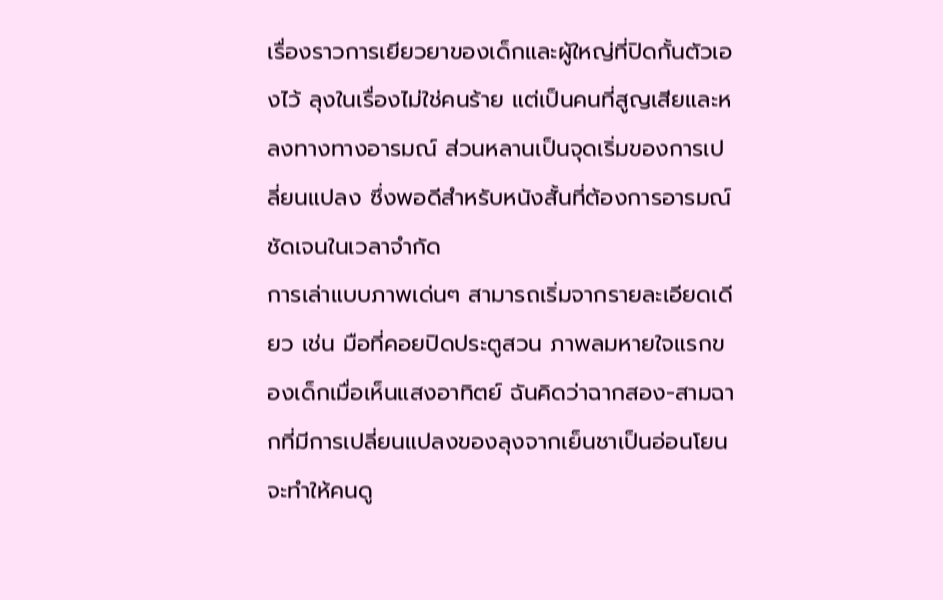เรื่องราวการเยียวยาของเด็กและผู้ใหญ่ที่ปิดกั้นตัวเองไว้ ลุงในเรื่องไม่ใช่คนร้าย แต่เป็นคนที่สูญเสียและหลงทางทางอารมณ์ ส่วนหลานเป็นจุดเริ่มของการเปลี่ยนแปลง ซึ่งพอดีสำหรับหนังสั้นที่ต้องการอารมณ์ชัดเจนในเวลาจำกัด
การเล่าแบบภาพเด่นๆ สามารถเริ่มจากรายละเอียดเดียว เช่น มือที่คอยปิดประตูสวน ภาพลมหายใจแรกของเด็กเมื่อเห็นแสงอาทิตย์ ฉันคิดว่าฉากสอง-สามฉากที่มีการเปลี่ยนแปลงของลุงจากเย็นชาเป็นอ่อนโยน จะทำให้คนดู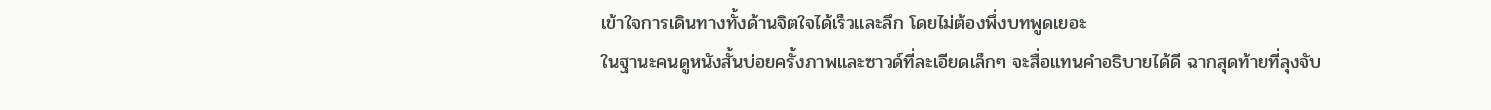เข้าใจการเดินทางทั้งด้านจิตใจได้เร็วและลึก โดยไม่ต้องพึ่งบทพูดเยอะ
ในฐานะคนดูหนังสั้นบ่อยครั้งภาพและซาวด์ที่ละเอียดเล็กๆ จะสื่อแทนคำอธิบายได้ดี ฉากสุดท้ายที่ลุงจับ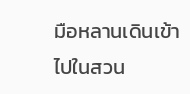มือหลานเดินเข้าไปในสวน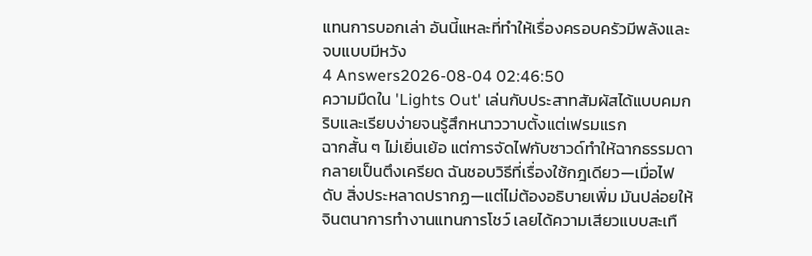แทนการบอกเล่า อันนี้แหละที่ทำให้เรื่องครอบครัวมีพลังและจบแบบมีหวัง
4 Answers2026-08-04 02:46:50
ความมืดใน 'Lights Out' เล่นกับประสาทสัมผัสได้แบบคมกริบและเรียบง่ายจนรู้สึกหนาววาบตั้งแต่เฟรมแรก
ฉากสั้น ๆ ไม่เยิ่นเย้อ แต่การจัดไฟกับซาวด์ทำให้ฉากธรรมดากลายเป็นตึงเครียด ฉันชอบวิธีที่เรื่องใช้กฎเดียว—เมื่อไฟดับ สิ่งประหลาดปรากฏ—แต่ไม่ต้องอธิบายเพิ่ม มันปล่อยให้จินตนาการทำงานแทนการโชว์ เลยได้ความเสียวแบบสะเทื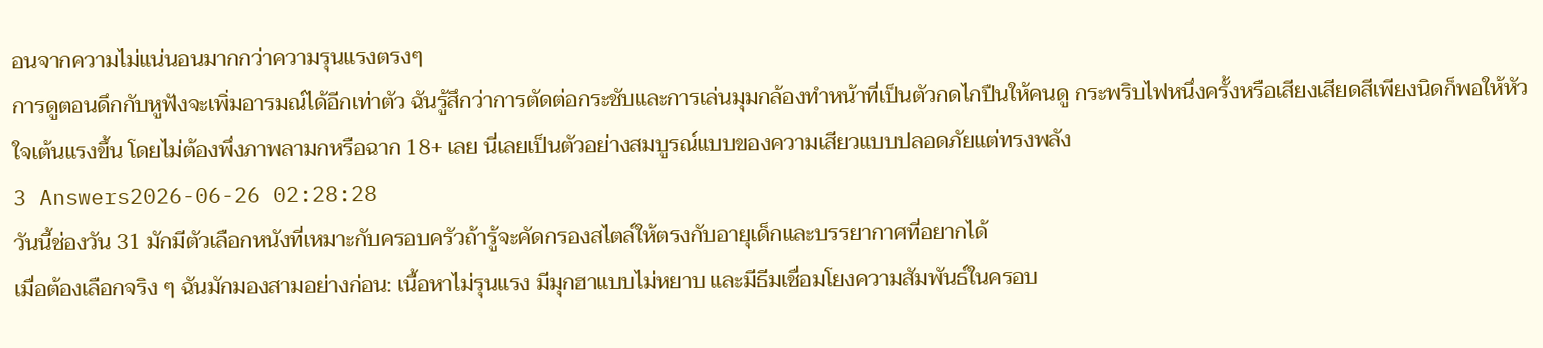อนจากความไม่แน่นอนมากกว่าความรุนแรงตรงๆ
การดูตอนดึกกับหูฟังจะเพิ่มอารมณ์ได้อีกเท่าตัว ฉันรู้สึกว่าการตัดต่อกระชับและการเล่นมุมกล้องทำหน้าที่เป็นตัวกดไกปืนให้คนดู กระพริบไฟหนึ่งครั้งหรือเสียงเสียดสีเพียงนิดก็พอให้หัวใจเต้นแรงขึ้น โดยไม่ต้องพึ่งภาพลามกหรือฉาก 18+ เลย นี่เลยเป็นตัวอย่างสมบูรณ์แบบของความเสียวแบบปลอดภัยแต่ทรงพลัง
3 Answers2026-06-26 02:28:28
วันนี้ช่องวัน 31 มักมีตัวเลือกหนังที่เหมาะกับครอบครัวถ้ารู้จะคัดกรองสไตล์ให้ตรงกับอายุเด็กและบรรยากาศที่อยากได้
เมื่อต้องเลือกจริง ๆ ฉันมักมองสามอย่างก่อน: เนื้อหาไม่รุนแรง มีมุกฮาแบบไม่หยาบ และมีธีมเชื่อมโยงความสัมพันธ์ในครอบ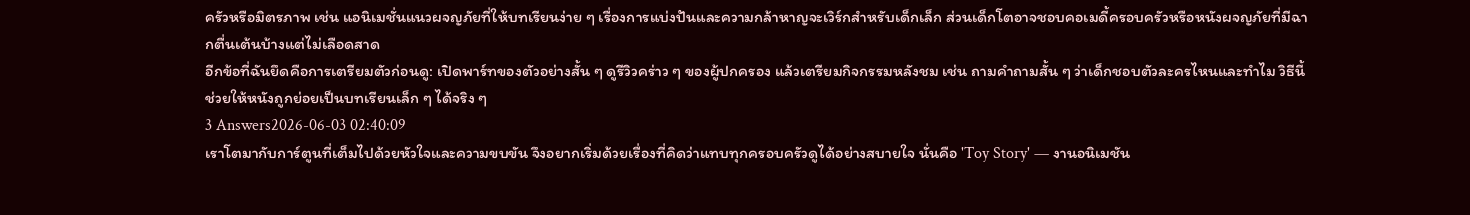ครัวหรือมิตรภาพ เช่น แอนิเมชั่นแนวผจญภัยที่ให้บทเรียนง่าย ๆ เรื่องการแบ่งปันและความกล้าหาญจะเวิร์กสำหรับเด็กเล็ก ส่วนเด็กโตอาจชอบคอเมดี้ครอบครัวหรือหนังผจญภัยที่มีฉากตื่นเต้นบ้างแต่ไม่เลือดสาด
อีกข้อที่ฉันยึดคือการเตรียมตัวก่อนดู: เปิดพาร์ทของตัวอย่างสั้น ๆ ดูรีวิวคร่าว ๆ ของผู้ปกครอง แล้วเตรียมกิจกรรมหลังชม เช่น ถามคำถามสั้น ๆ ว่าเด็กชอบตัวละครไหนและทำไม วิธีนี้ช่วยให้หนังถูกย่อยเป็นบทเรียนเล็ก ๆ ได้จริง ๆ
3 Answers2026-06-03 02:40:09
เราโตมากับการ์ตูนที่เต็มไปด้วยหัวใจและความขบขัน จึงอยากเริ่มด้วยเรื่องที่คิดว่าแทบทุกครอบครัวดูได้อย่างสบายใจ นั่นคือ 'Toy Story' — งานอนิเมชัน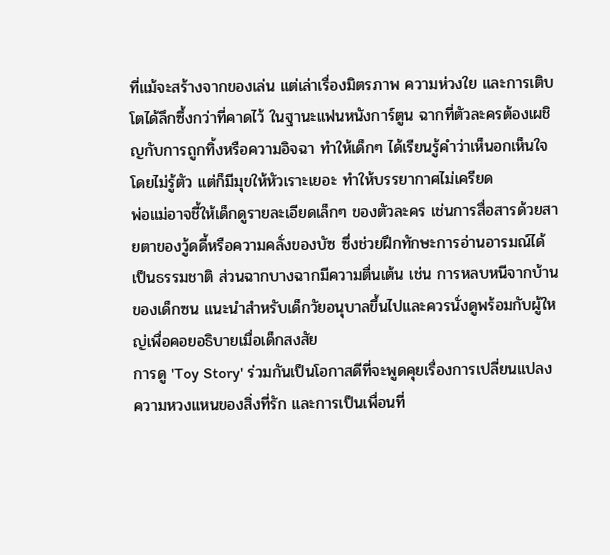ที่แม้จะสร้างจากของเล่น แต่เล่าเรื่องมิตรภาพ ความห่วงใย และการเติบโตได้ลึกซึ้งกว่าที่คาดไว้ ในฐานะแฟนหนังการ์ตูน ฉากที่ตัวละครต้องเผชิญกับการถูกทิ้งหรือความอิจฉา ทำให้เด็กๆ ได้เรียนรู้คำว่าเห็นอกเห็นใจโดยไม่รู้ตัว แต่ก็มีมุขให้หัวเราะเยอะ ทำให้บรรยากาศไม่เครียด
พ่อแม่อาจชี้ให้เด็กดูรายละเอียดเล็กๆ ของตัวละคร เช่นการสื่อสารด้วยสายตาของวู้ดดี้หรือความคลั่งของบัซ ซึ่งช่วยฝึกทักษะการอ่านอารมณ์ได้เป็นธรรมชาติ ส่วนฉากบางฉากมีความตื่นเต้น เช่น การหลบหนีจากบ้านของเด็กซน แนะนำสำหรับเด็กวัยอนุบาลขึ้นไปและควรนั่งดูพร้อมกับผู้ใหญ่เพื่อคอยอธิบายเมื่อเด็กสงสัย
การดู 'Toy Story' ร่วมกันเป็นโอกาสดีที่จะพูดคุยเรื่องการเปลี่ยนแปลง ความหวงแหนของสิ่งที่รัก และการเป็นเพื่อนที่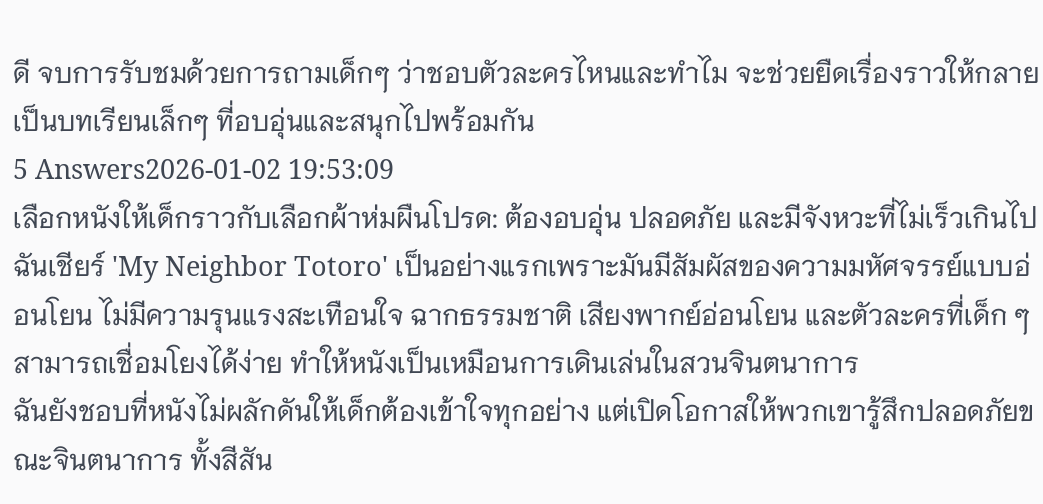ดี จบการรับชมด้วยการถามเด็กๆ ว่าชอบตัวละครไหนและทำไม จะช่วยยืดเรื่องราวให้กลายเป็นบทเรียนเล็กๆ ที่อบอุ่นและสนุกไปพร้อมกัน
5 Answers2026-01-02 19:53:09
เลือกหนังให้เด็กราวกับเลือกผ้าห่มผืนโปรด: ต้องอบอุ่น ปลอดภัย และมีจังหวะที่ไม่เร็วเกินไป ฉันเชียร์ 'My Neighbor Totoro' เป็นอย่างแรกเพราะมันมีสัมผัสของความมหัศจรรย์แบบอ่อนโยน ไม่มีความรุนแรงสะเทือนใจ ฉากธรรมชาติ เสียงพากย์อ่อนโยน และตัวละครที่เด็ก ๆ สามารถเชื่อมโยงได้ง่าย ทำให้หนังเป็นเหมือนการเดินเล่นในสวนจินตนาการ
ฉันยังชอบที่หนังไม่ผลักดันให้เด็กต้องเข้าใจทุกอย่าง แต่เปิดโอกาสให้พวกเขารู้สึกปลอดภัยขณะจินตนาการ ทั้งสีสัน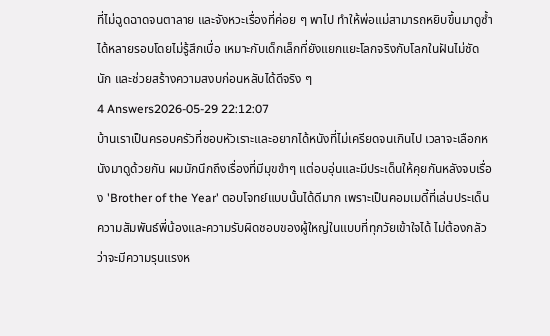ที่ไม่ฉูดฉาดจนตาลาย และจังหวะเรื่องที่ค่อย ๆ พาไป ทำให้พ่อแม่สามารถหยิบขึ้นมาดูซ้ำได้หลายรอบโดยไม่รู้สึกเบื่อ เหมาะกับเด็กเล็กที่ยังแยกแยะโลกจริงกับโลกในฝันไม่ชัดนัก และช่วยสร้างความสงบก่อนหลับได้ดีจริง ๆ
4 Answers2026-05-29 22:12:07
บ้านเราเป็นครอบครัวที่ชอบหัวเราะและอยากได้หนังที่ไม่เครียดจนเกินไป เวลาจะเลือกหนังมาดูด้วยกัน ผมมักนึกถึงเรื่องที่มีมุขขำๆ แต่อบอุ่นและมีประเด็นให้คุยกันหลังจบเรื่อง 'Brother of the Year' ตอบโจทย์แบบนั้นได้ดีมาก เพราะเป็นคอมเมดี้ที่เล่นประเด็นความสัมพันธ์พี่น้องและความรับผิดชอบของผู้ใหญ่ในแบบที่ทุกวัยเข้าใจได้ ไม่ต้องกลัวว่าจะมีความรุนแรงห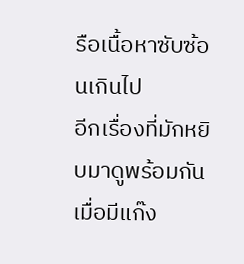รือเนื้อหาซับซ้อนเกินไป
อีกเรื่องที่มักหยิบมาดูพร้อมกันเมื่อมีแก๊ง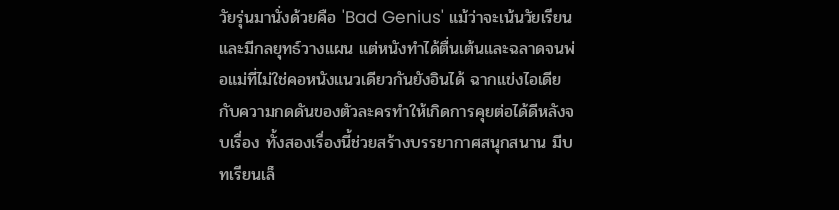วัยรุ่นมานั่งด้วยคือ 'Bad Genius' แม้ว่าจะเน้นวัยเรียนและมีกลยุทธ์วางแผน แต่หนังทำได้ตื่นเต้นและฉลาดจนพ่อแม่ที่ไม่ใช่คอหนังแนวเดียวกันยังอินได้ ฉากแข่งไอเดียกับความกดดันของตัวละครทำให้เกิดการคุยต่อได้ดีหลังจบเรื่อง ทั้งสองเรื่องนี้ช่วยสร้างบรรยากาศสนุกสนาน มีบทเรียนเล็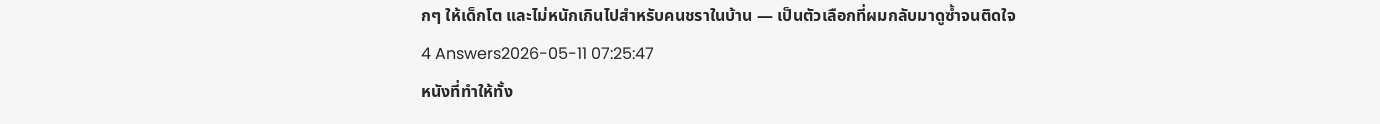กๆ ให้เด็กโต และไม่หนักเกินไปสำหรับคนชราในบ้าน — เป็นตัวเลือกที่ผมกลับมาดูซ้ำจนติดใจ
4 Answers2026-05-11 07:25:47
หนังที่ทำให้ทั้ง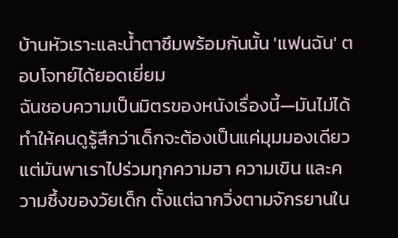บ้านหัวเราะและน้ำตาซึมพร้อมกันนั้น 'แฟนฉัน' ตอบโจทย์ได้ยอดเยี่ยม
ฉันชอบความเป็นมิตรของหนังเรื่องนี้—มันไม่ได้ทำให้คนดูรู้สึกว่าเด็กจะต้องเป็นแค่มุมมองเดียว แต่มันพาเราไปร่วมทุกความฮา ความเขิน และความซึ้งของวัยเด็ก ตั้งแต่ฉากวิ่งตามจักรยานใน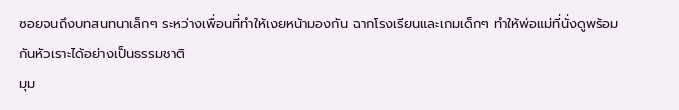ซอยจนถึงบทสนทนาเล็กๆ ระหว่างเพื่อนที่ทำให้เงยหน้ามองกัน ฉากโรงเรียนและเกมเด็กๆ ทำให้พ่อแม่ที่นั่งดูพร้อมกันหัวเราะได้อย่างเป็นธรรมชาติ
มุม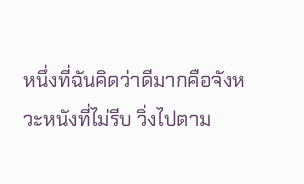หนึ่งที่ฉันคิดว่าดีมากคือจังหวะหนังที่ไม่รีบ วิ่งไปตาม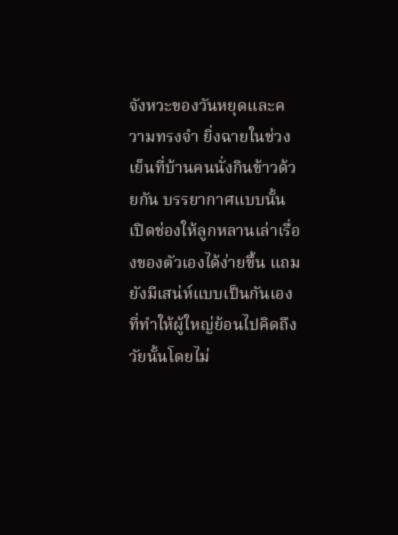จังหวะของวันหยุดและความทรงจำ ยิ่งฉายในช่วงเย็นที่บ้านคนนั่งกินข้าวด้วยกัน บรรยากาศแบบนั้นเปิดช่องให้ลูกหลานเล่าเรื่องของตัวเองได้ง่ายขึ้น แถมยังมีเสน่ห์แบบเป็นกันเองที่ทำให้ผู้ใหญ่ย้อนไปคิดถึงวัยนั้นโดยไม่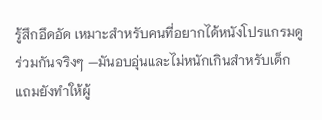รู้สึกอึดอัด เหมาะสำหรับคนที่อยากได้หนังโปรแกรมดูร่วมกันจริงๆ —มันอบอุ่นและไม่หนักเกินสำหรับเด็ก แถมยังทำให้ผู้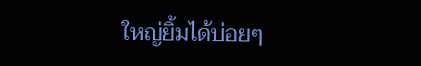ใหญ่ยิ้มได้บ่อยๆ